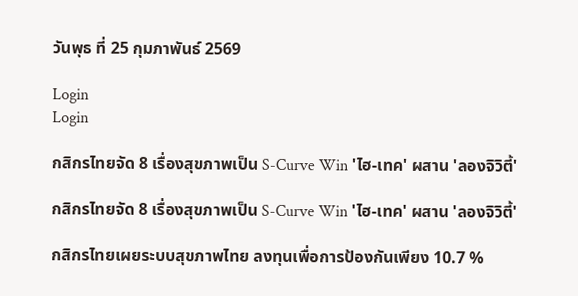วันพุธ ที่ 25 กุมภาพันธ์ 2569

Login
Login

กสิกรไทยจัด 8 เรื่องสุขภาพเป็น S-Curve Win 'ไฮ-เทค' ผสาน 'ลองจิวิตี้'

กสิกรไทยจัด 8 เรื่องสุขภาพเป็น S-Curve Win 'ไฮ-เทค' ผสาน 'ลองจิวิตี้'

กสิกรไทยเผยระบบสุขภาพไทย ลงทุนเพื่อการป้องกันเพียง 10.7 %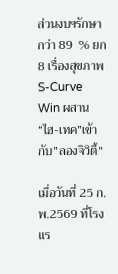ส่วนงบฯรักษากว่า 89  % ยก 8 เรื่องสุขภาพ S-Curve Win ผสาน “ไฮ-เทค”เข้ากับ”ลองจิวิตี้”

เมื่อวันที่ 25 ก.พ.2569 ที่โรงแร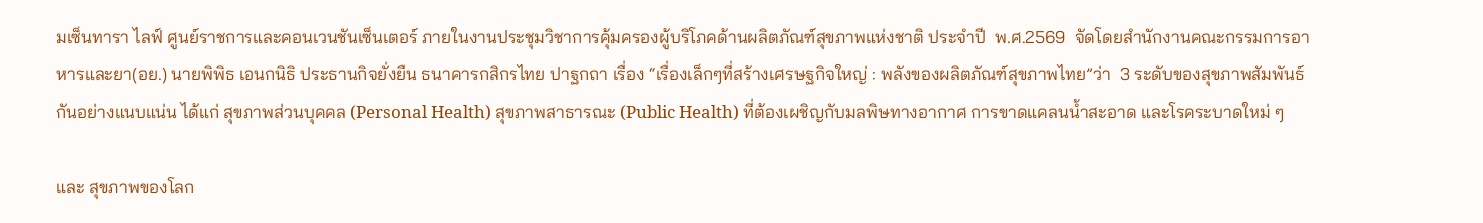มเซ็นทารา ไลฟ์ ศูนย์ราชการและคอนเวนชันเซ็นเตอร์ ภายในงานประชุมวิชาการคุ้มครองผู้บริโภคด้านผลิตภัณฑ์สุขภาพแห่งชาติ ประจำปี  พ.ศ.2569  จัดโดยสำนักงานคณะกรรมการอาหารและยา(อย.) นายพิพิธ เอนกนิธิ ประธานกิจยั่งยืน ธนาคารกสิกรไทย ปาฐกถา เรื่อง “เรื่องเล็กๆที่สร้างเศรษฐกิจใหญ่ : พลังของผลิตภัณฑ์สุขภาพไทย”ว่า  3 ระดับของสุขภาพสัมพันธ์กันอย่างแนบแน่น ได้แก่ สุขภาพส่วนบุคคล (Personal Health) สุขภาพสาธารณะ (Public Health) ที่ต้องเผชิญกับมลพิษทางอากาศ การขาดแคลนน้ำสะอาด และโรคระบาดใหม่ ๆ

และ สุขภาพของโลก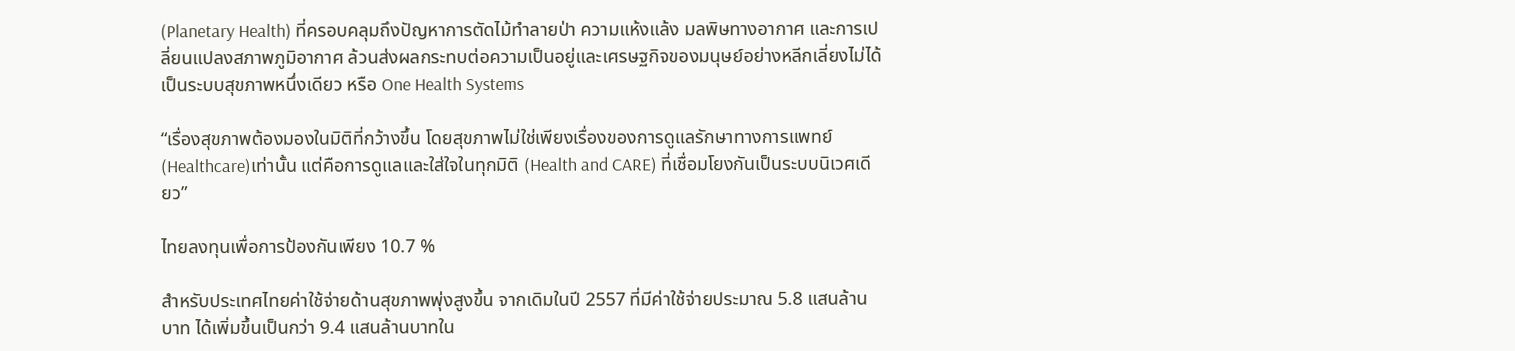(Planetary Health) ที่ครอบคลุมถึงปัญหาการตัดไม้ทำลายป่า ความแห้งแล้ง มลพิษทางอากาศ และการเปลี่ยนแปลงสภาพภูมิอากาศ ล้วนส่งผลกระทบต่อความเป็นอยู่และเศรษฐกิจของมนุษย์อย่างหลีกเลี่ยงไม่ได้ เป็นระบบสุขภาพหนึ่งเดียว หรือ One Health Systems

“เรื่องสุขภาพต้องมองในมิติที่กว้างขึ้น โดยสุขภาพไม่ใช่เพียงเรื่องของการดูแลรักษาทางการแพทย์ (Healthcare)เท่านั้น แต่คือการดูแลและใส่ใจในทุกมิติ (Health and CARE) ที่เชื่อมโยงกันเป็นระบบนิเวศเดียว”

ไทยลงทุนเพื่อการป้องกันเพียง 10.7 %

สำหรับประเทศไทยค่าใช้จ่ายด้านสุขภาพพุ่งสูงขึ้น จากเดิมในปี 2557 ที่มีค่าใช้จ่ายประมาณ 5.8 แสนล้านบาท ได้เพิ่มขึ้นเป็นกว่า 9.4 แสนล้านบาทใน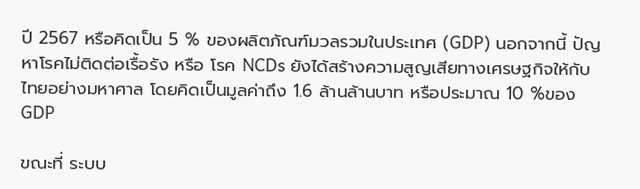ปี 2567 หรือคิดเป็น 5 % ของผลิตภัณฑ์มวลรวมในประเทศ (GDP) นอกจากนี้ ปัญหาโรคไม่ติดต่อเรื้อรัง หรือ โรค NCDs ยังได้สร้างความสูญเสียทางเศรษฐกิจให้กับไทยอย่างมหาศาล โดยคิดเป็นมูลค่าถึง 1.6 ล้านล้านบาท หรือประมาณ 10 %ของ GDP

ขณะที่ ระบบ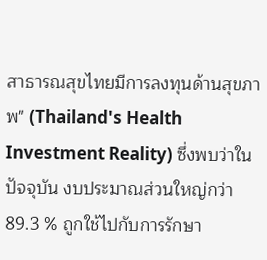สาธารณสุขไทยมีการลงทุนด้านสุขภาพ" (Thailand's Health Investment Reality) ซึ่งพบว่าในปัจจุบัน งบประมาณส่วนใหญ่กว่า 89.3 % ถูกใช้ไปกับการรักษา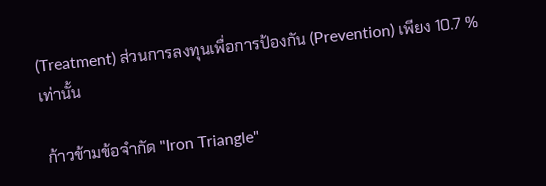(Treatment) ส่วนการลงทุนเพื่อการป้องกัน (Prevention) เพียง 10.7 % เท่านั้น

 ก้าวข้ามข้อจำกัด "Iron Triangle"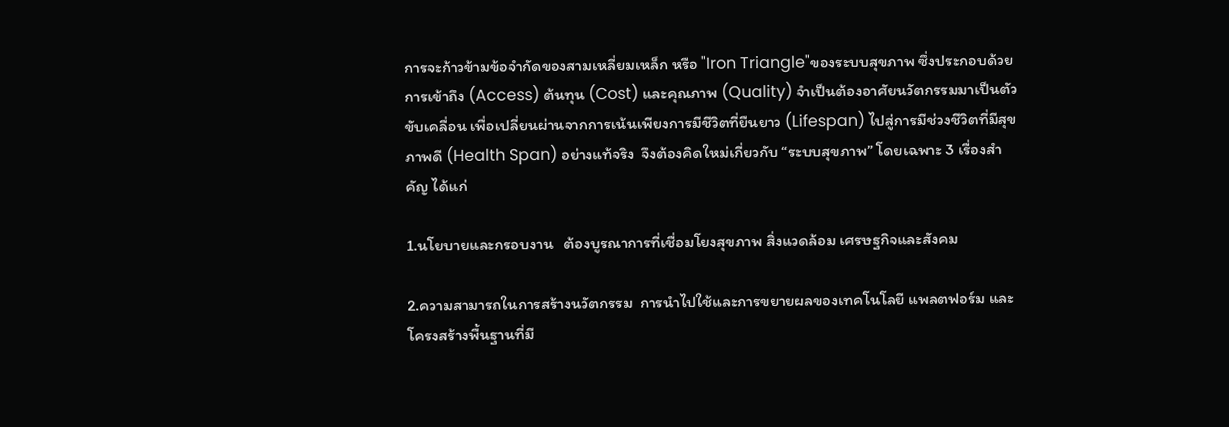การจะก้าวข้ามข้อจำกัดของสามเหลี่ยมเหล็ก หรือ "Iron Triangle"ของระบบสุขภาพ ซึ่งประกอบด้วย การเข้าถึง (Access) ต้นทุน (Cost) และคุณภาพ (Quality) จำเป็นต้องอาศัยนวัตกรรมมาเป็นตัวขับเคลื่อน เพื่อเปลี่ยนผ่านจากการเน้นเพียงการมีชีวิตที่ยืนยาว (Lifespan) ไปสู่การมีช่วงชีวิตที่มีสุขภาพดี (Health Span) อย่างแท้จริง  จึงต้องคิดใหม่เกี่ยวกับ “ระบบสุขภาพ” โดยเฉพาะ 3 เรื่องสำคัญ ได้แก่

1.นโยบายและกรอบงาน   ต้องบูรณาการที่เชื่อมโยงสุขภาพ สิ่งแวดล้อม เศรษฐกิจและสังคม

2.ความสามารถในการสร้างนวัตกรรม  การนำไปใช้และการขยายผลของเทคโนโลยี แพลตฟอร์ม และโครงสร้างพื้นฐานที่มี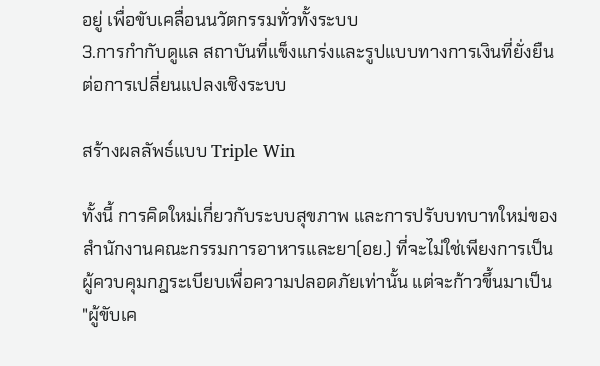อยู่ เพื่อขับเคลื่อนนวัตกรรมทั่วทั้งระบบ
3.การกำกับดูแล สถาบันที่แข็งแกร่งและรูปแบบทางการเงินที่ยั่งยืนต่อการเปลี่ยนแปลงเชิงระบบ

สร้างผลลัพธ์แบบ Triple Win

ทั้งนี้ การคิดใหม่เกี่ยวกับระบบสุขภาพ และการปรับบทบาทใหม่ของสำนักงานคณะกรรมการอาหารและยา(อย.) ที่จะไม่ใช่เพียงการเป็นผู้ควบคุมกฎระเบียบเพื่อความปลอดภัยเท่านั้น แต่จะก้าวขึ้นมาเป็น "ผู้ขับเค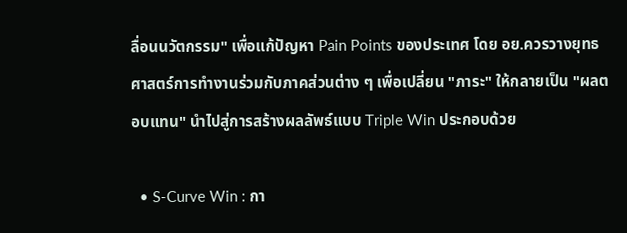ลื่อนนวัตกรรม" เพื่อแก้ปัญหา Pain Points ของประเทศ โดย อย.ควรวางยุทธศาสตร์การทำงานร่วมกับภาคส่วนต่าง ๆ เพื่อเปลี่ยน "ภาระ" ให้กลายเป็น "ผลตอบแทน" นำไปสู่การสร้างผลลัพธ์แบบ Triple Win ประกอบด้วย

  • S-Curve Win : กา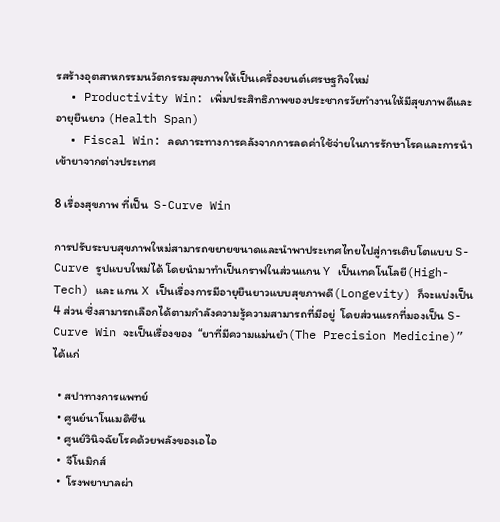รสร้างอุตสาหกรรมนวัตกรรมสุขภาพให้เป็นเครื่องยนต์เศรษฐกิจใหม่
  • Productivity Win: เพิ่มประสิทธิภาพของประชากรวัยทำงานให้มีสุขภาพดีและอายุยืนยาว (Health Span)
  • Fiscal Win: ลดภาระทางการคลังจากการลดค่าใช้จ่ายในการรักษาโรคและการนำเข้ายาจากต่างประเทศ

8 เรื่องสุขภาพ ที่เป็น  S-Curve Win

การปรับระบบสุขภาพใหม่สามารถขยายขนาดและนำพาประเทศไทยไปสู่การเติบโตแบบ S-Curve รูปแบบใหม่ได้ โดยนำมาทำเป็นกราฟในส่วนแกน Y เป็นเทคโนโลยี(High-Tech) และ แกน X เป็นเรื่องการมีอายุยืนยาวแบบสุขภาพดี(Longevity) ก็จะแบ่งเป็น 4 ส่วน ซึ่งสามารถเลือกได้ตามกำลังความรู้ความสามารถที่มีอยู่  โดยส่วนแรกที่มองเป็น S-Curve Win จะเป็นเรื่องของ  “ยาที่มีความแม่นยำ(The Precision Medicine)” ได้แก่

  • สปาทางการแพทย์
  • ศูนย์นาโนเมดิซีน
  • ศูนย์วินิจฉัยโรคด้วยพลังของเอไอ
  •  จีโนมิกส์
  •  โรงพยาบาลผ่า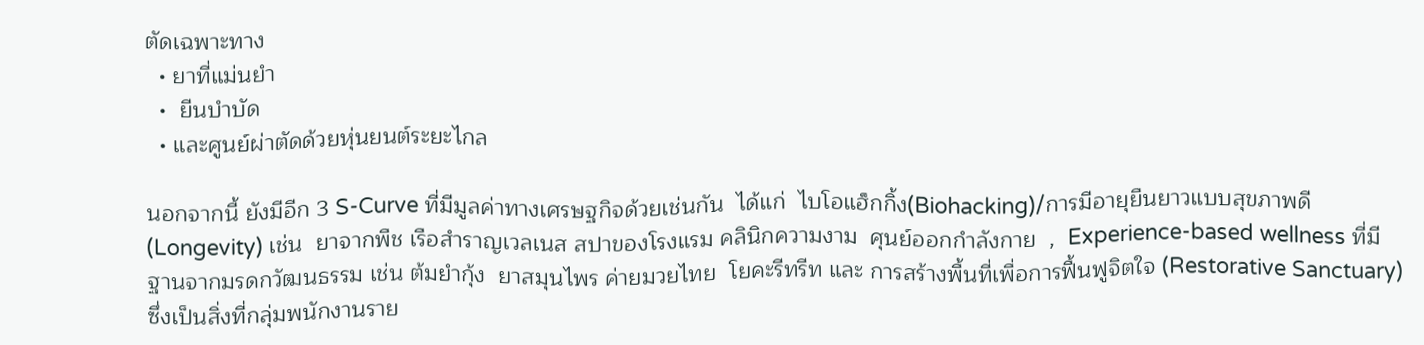ตัดเฉพาะทาง
  • ยาที่แม่นยำ
  •  ยีนบำบัด
  • และศูนย์ผ่าตัดด้วยหุ่นยนต์ระยะไกล

นอกจากนี้ ยังมีอีก 3 S-Curve ที่มีมูลค่าทางเศรษฐกิจด้วยเช่นกัน  ได้แก่  ไบโอแฮ็กกิ้ง(Biohacking)/การมีอายุยืนยาวแบบสุขภาพดี(Longevity) เช่น  ยาจากพืช เรือสำราญเวลเนส สปาของโรงแรม คลินิกความงาม  ศุนย์ออกกำลังกาย  ,  Experience-based wellness ที่มีฐานจากมรดกวัฒนธรรม เช่น ต้มยำกุ้ง  ยาสมุนไพร ค่ายมวยไทย  โยคะรีทรีท และ การสร้างพื้นที่เพื่อการฟื้นฟูจิตใจ (Restorative Sanctuary) ซึ่งเป็นสิ่งที่กลุ่มพนักงานราย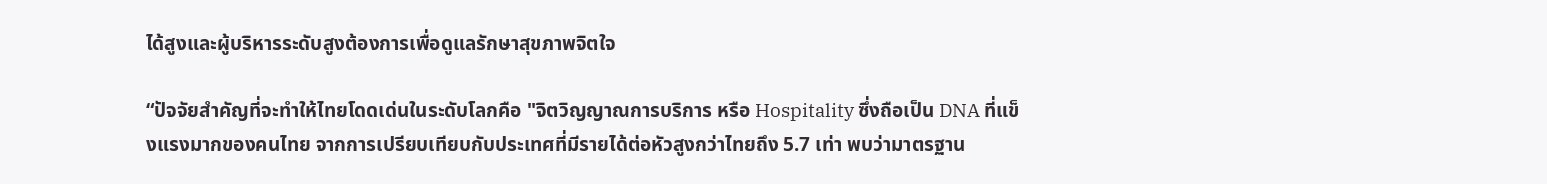ได้สูงและผู้บริหารระดับสูงต้องการเพื่อดูแลรักษาสุขภาพจิตใจ

“ปัจจัยสำคัญที่จะทำให้ไทยโดดเด่นในระดับโลกคือ "จิตวิญญาณการบริการ หรือ Hospitality ซึ่งถือเป็น DNA ที่แข็งแรงมากของคนไทย จากการเปรียบเทียบกับประเทศที่มีรายได้ต่อหัวสูงกว่าไทยถึง 5.7 เท่า พบว่ามาตรฐาน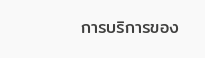การบริการของ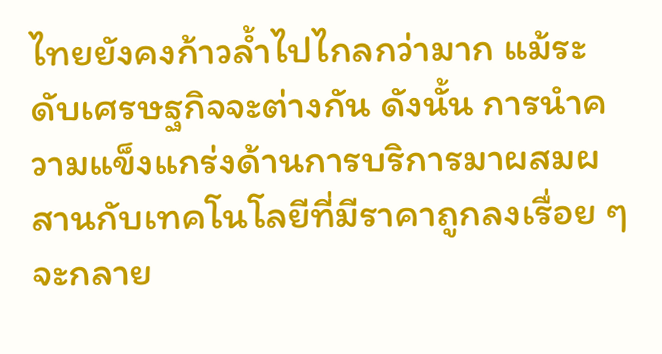ไทยยังคงก้าวล้ำไปไกลกว่ามาก แม้ระดับเศรษฐกิจจะต่างกัน ดังนั้น การนำความแข็งแกร่งด้านการบริการมาผสมผสานกับเทคโนโลยีที่มีราคาถูกลงเรื่อย ๆ จะกลาย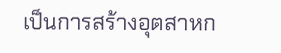เป็นการสร้างอุตสาหก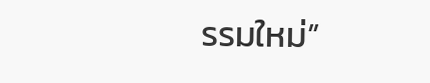รรมใหม่”